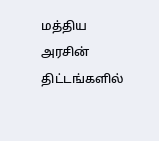மத்திய அரசின் திட்டங்களில்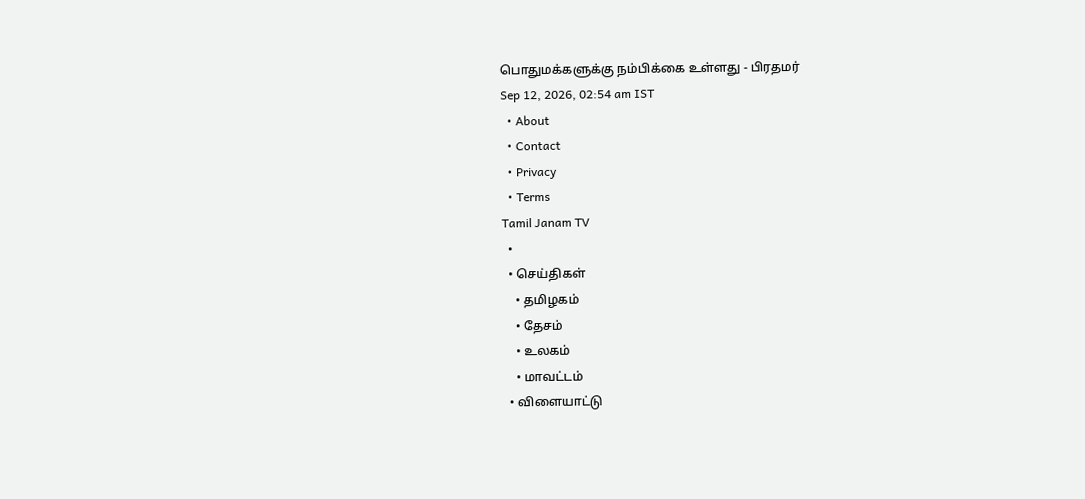பொதுமக்களுக்கு நம்பிக்கை உள்ளது - பிரதமர்
Sep 12, 2026, 02:54 am IST
  • About
  • Contact
  • Privacy
  • Terms
Tamil Janam TV
  •
  • செய்திகள்
    • தமிழகம்
    • தேசம்
    • உலகம்
    • மாவட்டம்
  • விளையாட்டு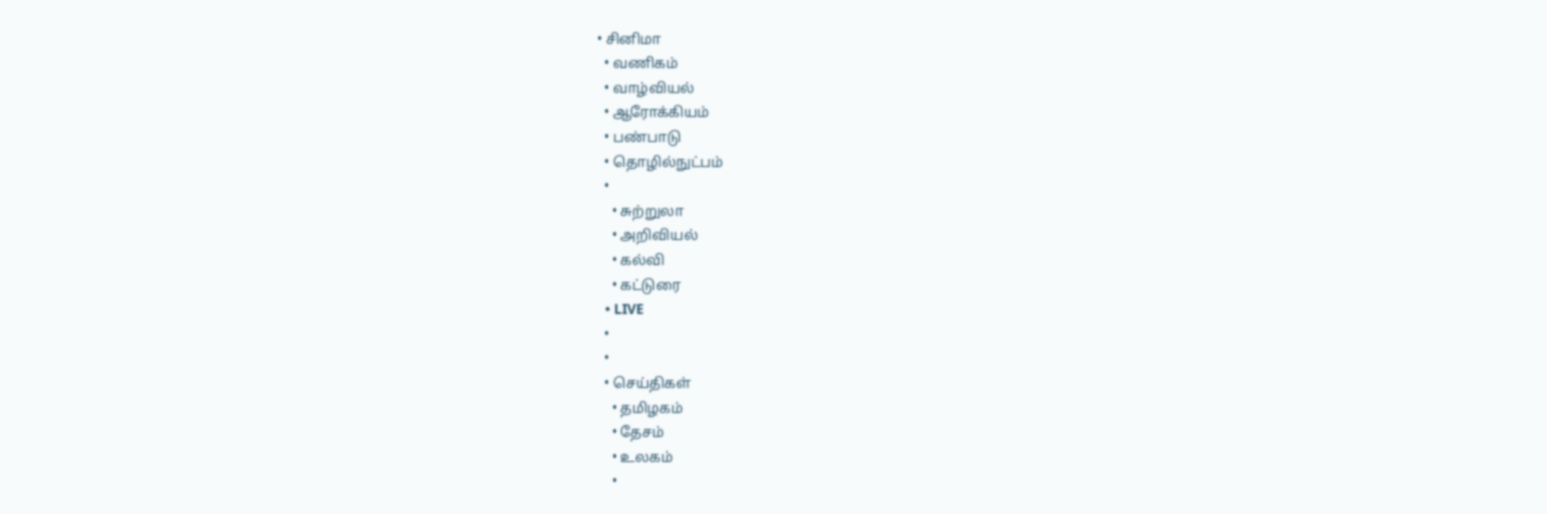• சினிமா
  • வணிகம்
  • வாழ்வியல்
  • ஆரோக்கியம்
  • பண்பாடு
  • தொழில்நுட்பம்
  •
    • சுற்றுலா
    • அறிவியல்
    • கல்வி
    • கட்டுரை
  • LIVE
  •
  •
  • செய்திகள்
    • தமிழகம்
    • தேசம்
    • உலகம்
    •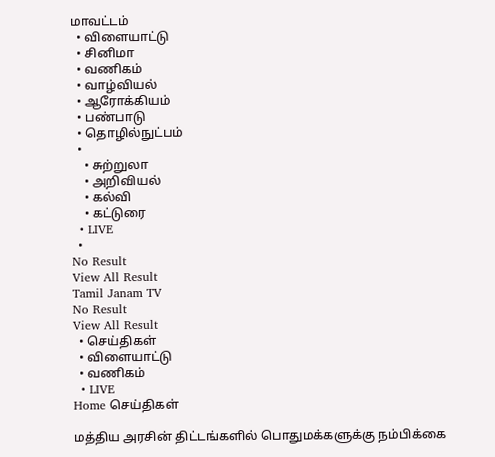மாவட்டம்
  • விளையாட்டு
  • சினிமா
  • வணிகம்
  • வாழ்வியல்
  • ஆரோக்கியம்
  • பண்பாடு
  • தொழில்நுட்பம்
  •
    • சுற்றுலா
    • அறிவியல்
    • கல்வி
    • கட்டுரை
  • LIVE
  •
No Result
View All Result
Tamil Janam TV
No Result
View All Result
  • செய்திகள்
  • விளையாட்டு
  • வணிகம்
  • LIVE
Home செய்திகள்

மத்திய அரசின் திட்டங்களில் பொதுமக்களுக்கு நம்பிக்கை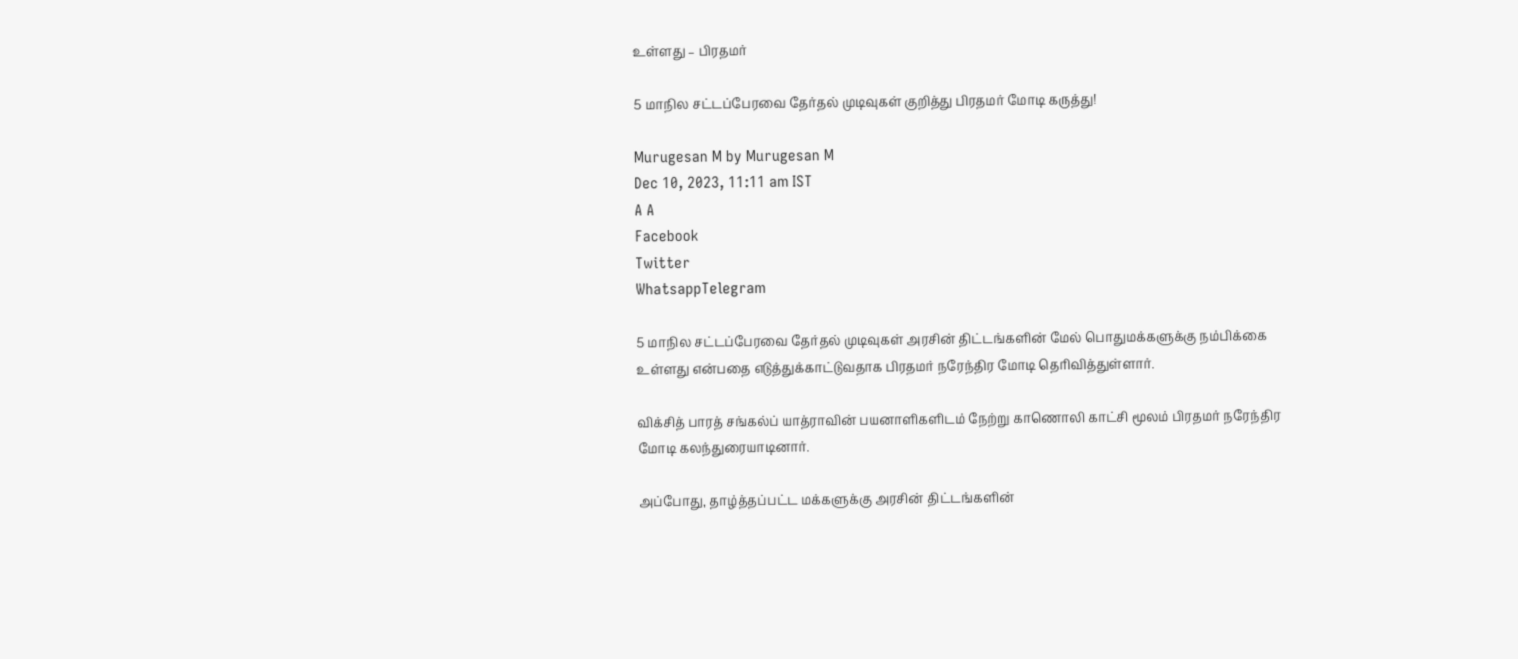உள்ளது – பிரதமர்

5 மாநில சட்டப்பேரவை தேர்தல் முடிவுகள் குறித்து பிரதமர் மோடி கருத்து!

Murugesan M by Murugesan M
Dec 10, 2023, 11:11 am IST
A A
Facebook
Twitter
WhatsappTelegram

5 மாநில சட்டப்பேரவை தேர்தல் முடிவுகள் அரசின் திட்டங்களின் மேல் பொதுமக்களுக்கு நம்பிக்கை உள்ளது என்பதை எடுத்துக்காட்டுவதாக பிரதமர் நரேந்திர மோடி தெரிவித்துள்ளார்.

விக்சித் பாரத் சங்கல்ப் யாத்ராவின் பயனாளிகளிடம் நேற்று காணொலி காட்சி மூலம் பிரதமர் நரேந்திர மோடி கலந்துரையாடினார்.

அப்போது, தாழ்த்தப்பட்ட மக்களுக்கு அரசின் திட்டங்களின்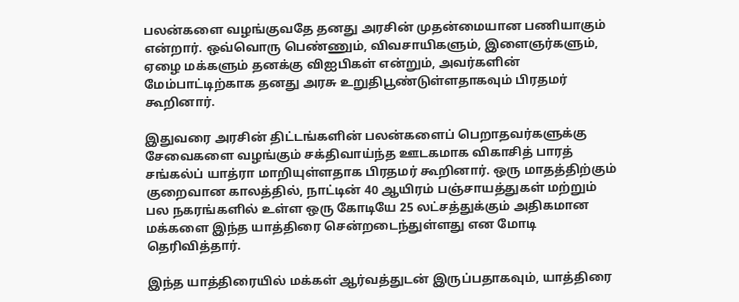பலன்களை வழங்குவதே தனது அரசின் முதன்மையான பணியாகும் என்றார். ஒவ்வொரு பெண்ணும், விவசாயிகளும், இளைஞர்களும், ஏழை மக்களும் தனக்கு விஐபிகள் என்றும், அவர்களின் மேம்பாட்டிற்காக தனது அரசு உறுதிபூண்டுள்ளதாகவும் பிரதமர் கூறினார்.

இதுவரை அரசின் திட்டங்களின் பலன்களைப் பெறாதவர்களுக்கு சேவைகளை வழங்கும் சக்திவாய்ந்த ஊடகமாக விகாசித் பாரத் சங்கல்ப் யாத்ரா மாறியுள்ளதாக பிரதமர் கூறினார். ஒரு மாதத்திற்கும் குறைவான காலத்தில், நாட்டின் 40 ஆயிரம் பஞ்சாயத்துகள் மற்றும் பல நகரங்களில் உள்ள ஒரு கோடியே 25 லட்சத்துக்கும் அதிகமான மக்களை இந்த யாத்திரை சென்றடைந்துள்ளது என மோடி தெரிவித்தார்.

இந்த யாத்திரையில் மக்கள் ஆர்வத்துடன் இருப்பதாகவும், யாத்திரை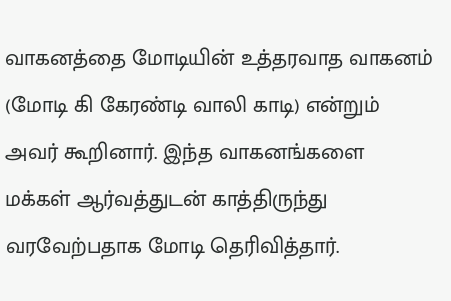வாகனத்தை மோடியின் உத்தரவாத வாகனம் (மோடி கி கேரண்டி வாலி காடி) என்றும் அவர் கூறினார். இந்த வாகனங்களை மக்கள் ஆர்வத்துடன் காத்திருந்து வரவேற்பதாக மோடி தெரிவித்தார்.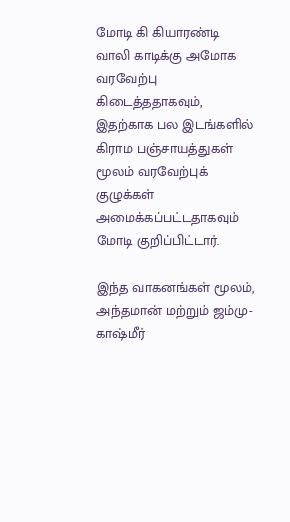மோடி கி கியாரண்டி வாலி காடிக்கு அமோக வரவேற்பு கிடைத்ததாகவும், இதற்காக பல இடங்களில் கிராம பஞ்சாயத்துகள் மூலம் வரவேற்புக் குழுக்கள் அமைக்கப்பட்டதாகவும் மோடி குறிப்பிட்டார்.

இந்த வாகனங்கள் மூலம், அந்தமான் மற்றும் ஜம்மு-காஷ்மீர்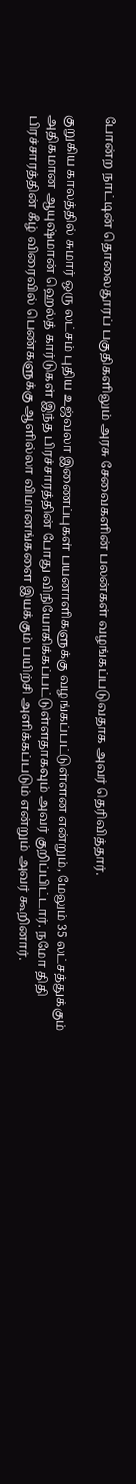போன்ற நாட்டின் தொலைதூரப் பகுதிகளிலும் அரசு சேவைகளின் பலன்கள் வழங்கப்படுவதாக அவர் தெரிவித்தார்.

குறுகிய காலத்தில் சுமார் ஒரு லட்சம் புதிய உஜ்வலா இணைப்புகள் பயனாளிகளுக்கு வழங்கப்பட்டுள்ளன என்றும், மேலும் 35 லட்சத்துக்கும் அதிகமான ஆயுஷ்மான் ஹெல்த் கார்டுகள் இந்த பிரச்சாரத்தின் போது விநியோகிக்கப்பட்டுள்ளதாகவும் அவர் குறிப்பிட்டார். நமோ திதி பிரச்சாரத்தின் கீழ் விரைவில் பெண்களுக்கு ஆளில்லா விமானங்களை இயக்கும் பயிற்சி அளிக்கப்படும் என்றும் அவர் கூறினார்.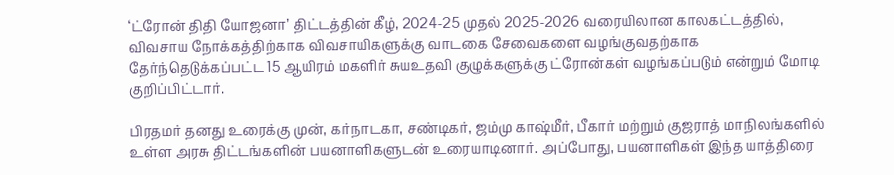‘ட்ரோன் திதி யோஜனா’ திட்டத்தின் கீழ், 2024-25 முதல் 2025-2026 வரையிலான காலகட்டத்தில், விவசாய நோக்கத்திற்காக விவசாயிகளுக்கு வாடகை சேவைகளை வழங்குவதற்காக தேர்ந்தெடுக்கப்பட்ட 15 ஆயிரம் மகளிர் சுயஉதவி குழுக்களுக்கு ட்ரோன்கள் வழங்கப்படும் என்றும் மோடி குறிப்பிட்டார்.

பிரதமர் தனது உரைக்கு முன், கர்நாடகா, சண்டிகர், ஜம்மு காஷ்மீர், பீகார் மற்றும் குஜராத் மாநிலங்களில் உள்ள அரசு திட்டங்களின் பயனாளிகளுடன் உரையாடினார். அப்போது, பயனாளிகள் இந்த யாத்திரை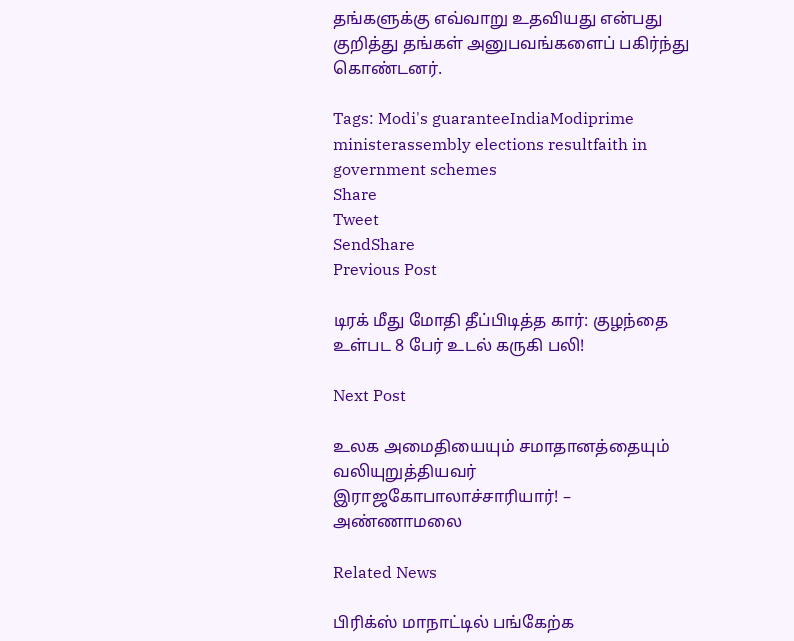தங்களுக்கு எவ்வாறு உதவியது என்பது குறித்து தங்கள் அனுபவங்களைப் பகிர்ந்து கொண்டனர்.

Tags: Modi's guaranteeIndiaModiprime ministerassembly elections resultfaith in government schemes
Share
Tweet
SendShare
Previous Post

டிரக் மீது மோதி தீப்பிடித்த கார்: குழந்தை உள்பட 8 பேர் உடல் கருகி பலி!

Next Post

உலக அமைதியையும் சமாதானத்தையும் வலியுறுத்தியவர் இராஜகோபாலாச்சாரியார்! – அண்ணாமலை

Related News

பிரிக்ஸ் மாநாட்டில் பங்கேற்க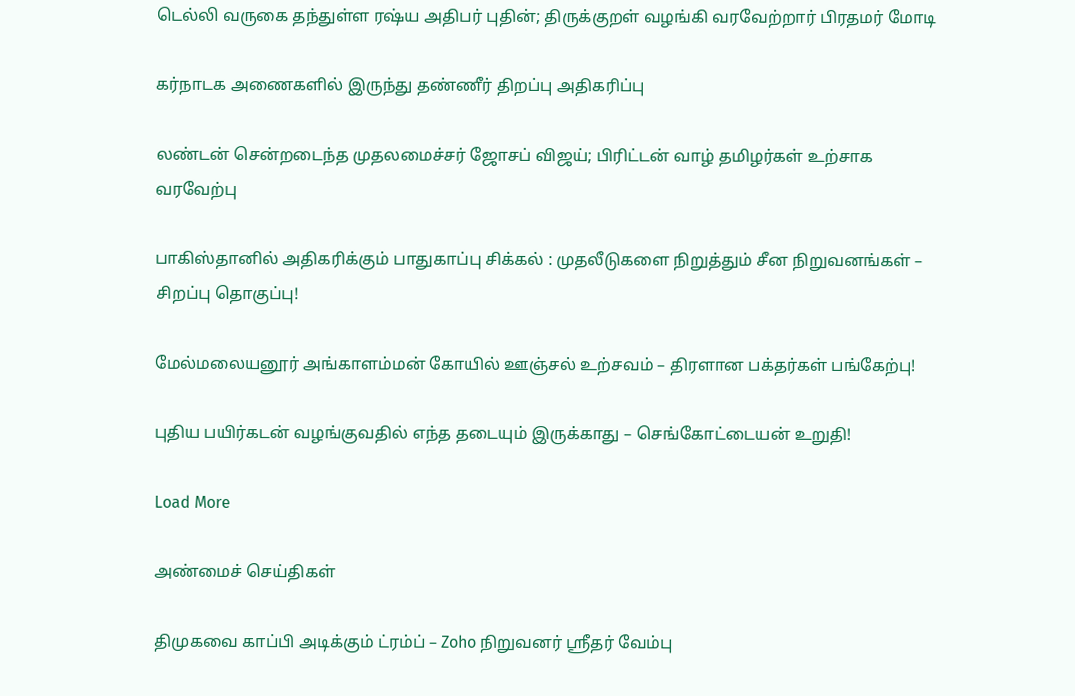டெல்லி வருகை தந்துள்ள ரஷ்ய அதிபர் புதின்; திருக்குறள் வழங்கி வரவேற்றார் பிரதமர் மோடி

கர்நாடக அணைகளில் இருந்து தண்ணீர் திறப்பு அதிகரிப்பு

லண்டன் சென்றடைந்த முதலமைச்சர் ஜோசப் விஜய்; பிரிட்டன் வாழ் தமிழர்கள் உற்சாக வரவேற்பு

பாகிஸ்தானில் அதிகரிக்கும் பாதுகாப்பு சிக்கல் : முதலீடுகளை நிறுத்தும் சீன நிறுவனங்கள் – சிறப்பு தொகுப்பு!

மேல்மலையனூர் அங்காளம்மன் கோயில் ஊஞ்சல் உற்சவம் – திரளான பக்தர்கள் பங்கேற்பு!

புதிய பயிர்கடன் வழங்குவதில் எந்த தடையும் இருக்காது – செங்கோட்டையன் உறுதி!

Load More

அண்மைச் செய்திகள்

திமுகவை காப்பி அடிக்கும் ட்ரம்ப் – Zoho நிறுவனர் ஸ்ரீதர் வேம்பு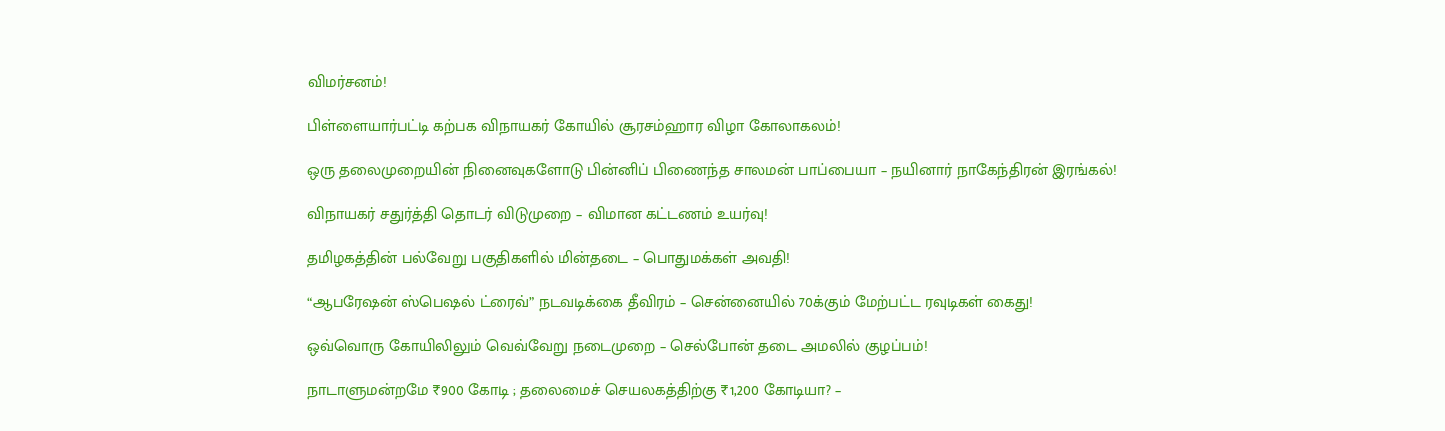விமர்சனம்!

பிள்ளையார்பட்டி கற்பக விநாயகர் கோயில் சூரசம்ஹார விழா கோலாகலம்!

ஒரு தலைமுறையின் நினைவுகளோடு பின்னிப் பிணைந்த சாலமன் பாப்பையா – நயினார் நாகேந்திரன் இரங்கல்!

விநாயகர் சதுர்த்தி தொடர் விடுமுறை – விமான கட்டணம் உயர்வு!

தமிழகத்தின் பல்வேறு பகுதிகளில் மின்தடை – பொதுமக்கள் அவதி!

“ஆபரேஷன் ஸ்பெஷல் ட்ரைவ்” நடவடிக்கை தீவிரம் – சென்னையில் 70க்கும் மேற்பட்ட ரவுடிகள் கைது!

ஒவ்வொரு கோயிலிலும் வெவ்வேறு நடைமுறை – செல்போன் தடை அமலில் குழப்பம்!

நாடாளுமன்றமே ₹900 கோடி ; தலைமைச் செயலகத்திற்கு ₹1,200 கோடியா? –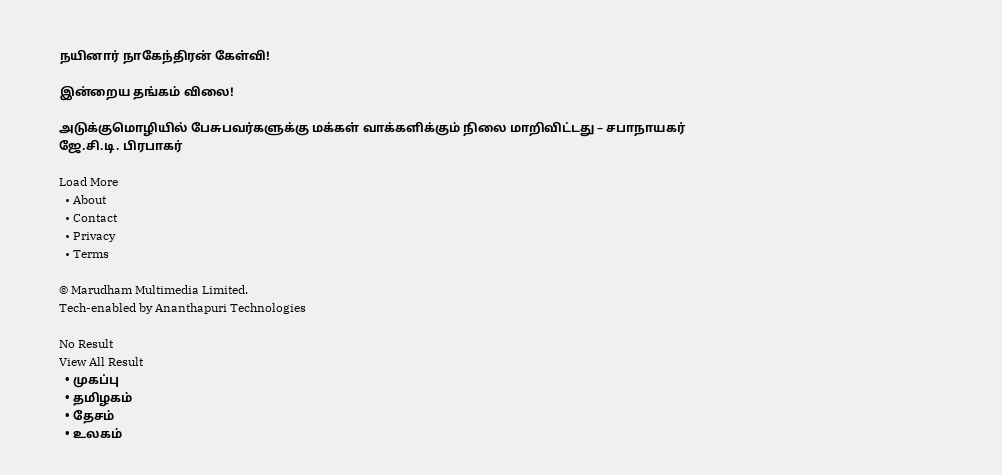நயினார் நாகேந்திரன் கேள்வி!

இன்றைய தங்கம் விலை!

அடுக்குமொழியில் பேசுபவர்களுக்கு மக்கள் வாக்களிக்கும் நிலை மாறிவிட்டது – சபாநாயகர் ஜே.சி.டி. பிரபாகர்

Load More
  • About
  • Contact
  • Privacy
  • Terms

© Marudham Multimedia Limited.
Tech-enabled by Ananthapuri Technologies

No Result
View All Result
  • முகப்பு
  • தமிழகம்
  • தேசம்
  • உலகம்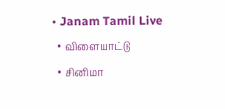• Janam Tamil Live
  • விளையாட்டு
  • சினிமா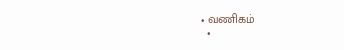• வணிகம்
  •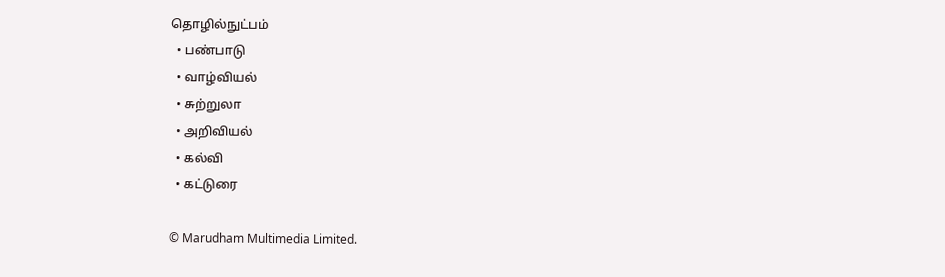தொழில்நுட்பம்
  • பண்பாடு
  • வாழ்வியல்
  • சுற்றுலா
  • அறிவியல்
  • கல்வி
  • கட்டுரை

© Marudham Multimedia Limited.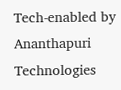Tech-enabled by Ananthapuri Technologies